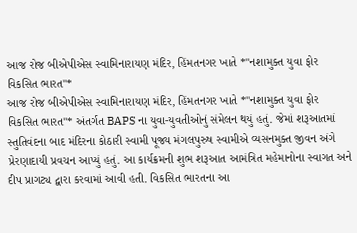આજ રોજ બીએપીએસ સ્વામિનારાયણ મંદિર, હિંમતનગર ખાતે *"નશામુક્ત યુવા ફોર વિકસિત ભારત"*
આજ રોજ બીએપીએસ સ્વામિનારાયણ મંદિર, હિંમતનગર ખાતે *"નશામુક્ત યુવા ફોર વિકસિત ભારત"* અંતર્ગત BAPS ના યુવા-યુવતીઓનું સંમેલન થયું હતું. જેમાં શરૂઆતમાં સ્તુતિવંદના બાદ મંદિરના કોઠારી સ્વામી પૂજ્ય મંગલપુરુષ સ્વામીએ વ્યસનમુક્ત જીવન અંગે પ્રેરણાદાયી પ્રવચન આપ્યું હતું. આ કાર્યક્રમની શુભ શરૂઆત આમંત્રિત મહેમાનોના સ્વાગત અને દીપ પ્રાગટ્ય દ્વારા કરવામાં આવી હતી. વિકસિત ભારતના આ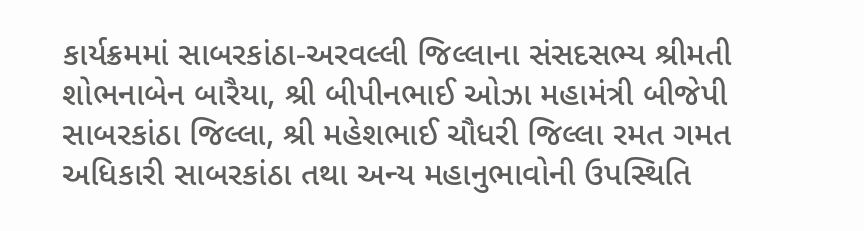કાર્યક્રમમાં સાબરકાંઠા-અરવલ્લી જિલ્લાના સંસદસભ્ય શ્રીમતી શોભનાબેન બારૈયા, શ્રી બીપીનભાઈ ઓઝા મહામંત્રી બીજેપી સાબરકાંઠા જિલ્લા, શ્રી મહેશભાઈ ચૌધરી જિલ્લા રમત ગમત અધિકારી સાબરકાંઠા તથા અન્ય મહાનુભાવોની ઉપસ્થિતિ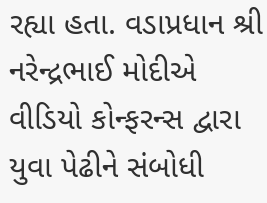રહ્યા હતા. વડાપ્રધાન શ્રી નરેન્દ્રભાઈ મોદીએ વીડિયો કોન્ફરન્સ દ્વારા યુવા પેઢીને સંબોધી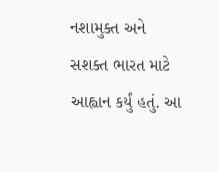નશામુક્ત અને સશક્ત ભારત માટે આહ્વાન કર્યું હતું. આ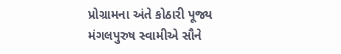પ્રોગ્રામના અંતે કોઠારી પૂજ્ય મંગલપુરુષ સ્વામીએ સૌને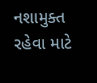નશામુક્ત રહેવા માટે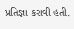પ્રતિજ્ઞા કરાવી હતી.